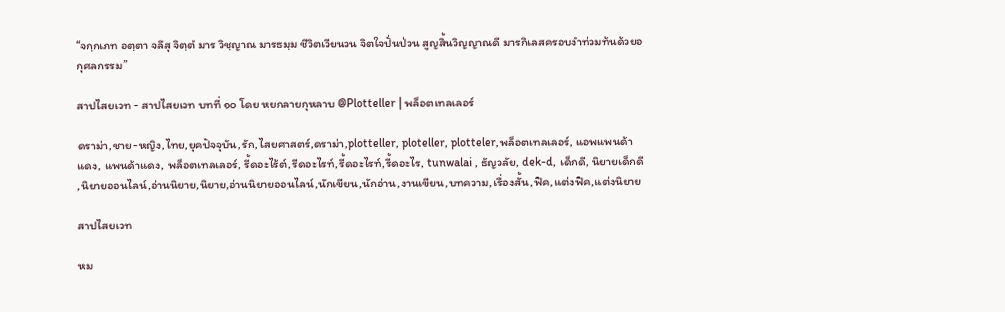“จกฺกเภท อตฺตา จลึสุ จิตฺตํ มาร วิชฺญาณ มารธมฺม ชีวิตเวียนวน จิตใจปั่นป่วน สูญสิ้นวิญญาณดี มารกิเลสครอบงำท่วมท้นด้วยอกุศลกรรม”

สาปไสยเวท - สาปไสยเวท บทที่ ๑๐ โดย หยกลายกุหลาบ @Plotteller | พล็อตเทลเลอร์

ดราม่า,ชาย-หญิง,ไทย,ยุคปัจจุบัน,รัก,ไสยศาสตร์,ดราม่า,plotteller, ploteller, plotteler,พล็อตเทลเลอร์, แอพแพนด้าแดง, แพนด้าแดง, พล็อตเทลเลอร์, รี้ดอะไร้ต์,รีดอะไรท์,รี้ดอะไรท์,รี้ดอะไร, tunwalai , ธัญวลัย, dek-d, เด็กดี, นิยายเด็กดี ,นิยายออนไลน์,อ่านนิยาย,นิยาย,อ่านนิยายออนไลน์,นักเขียน,นักอ่าน,งานเขียน,บทความ,เรื่องสั้น,ฟิค,แต่งฟิค,แต่งนิยาย

สาปไสยเวท

หม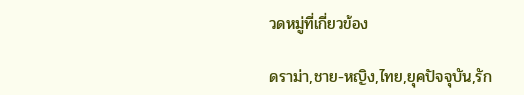วดหมู่ที่เกี่ยวข้อง

ดราม่า,ชาย-หญิง,ไทย,ยุคปัจจุบัน,รัก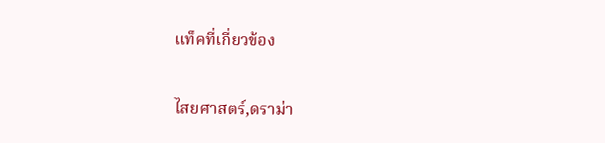แท็คที่เกี่ยวข้อง

ไสยศาสตร์,ดราม่า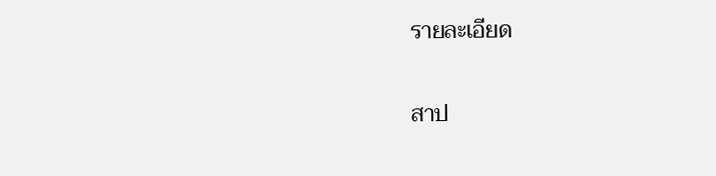รายละเอียด

สาป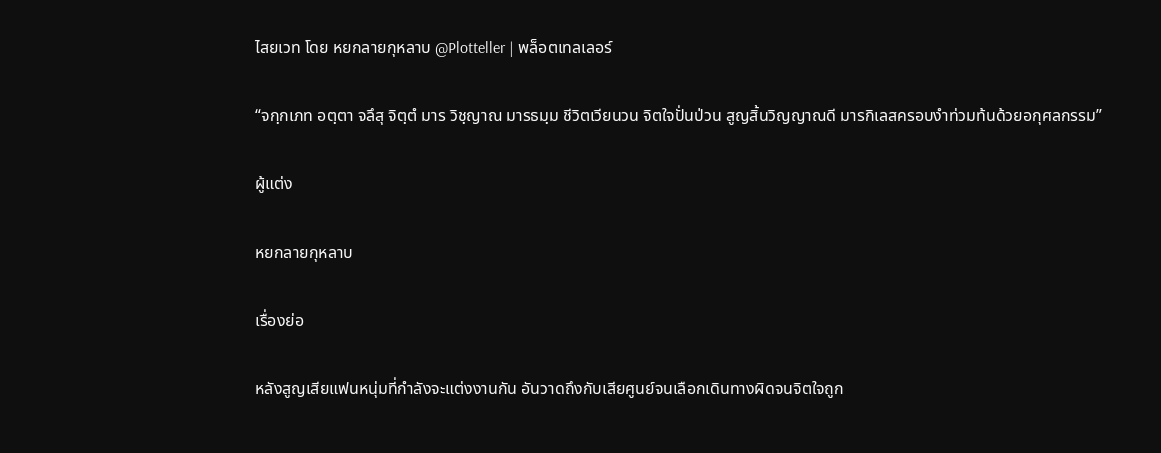ไสยเวท โดย หยกลายกุหลาบ @Plotteller | พล็อตเทลเลอร์

“จกฺกเภท อตฺตา จลึสุ จิตฺตํ มาร วิชฺญาณ มารธมฺม ชีวิตเวียนวน จิตใจปั่นป่วน สูญสิ้นวิญญาณดี มารกิเลสครอบงำท่วมท้นด้วยอกุศลกรรม”

ผู้แต่ง

หยกลายกุหลาบ

เรื่องย่อ

หลังสูญเสียแฟนหนุ่มที่กำลังจะแต่งงานกัน อันวาดถึงกับเสียศูนย์จนเลือกเดินทางผิดจนจิตใจถูก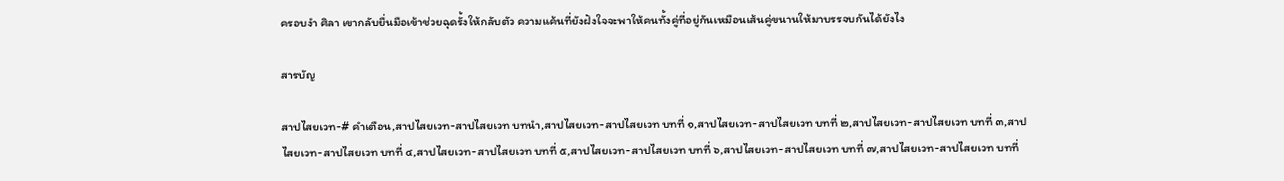ครอบงำ ศิลา เขากลับยื่นมือเข้าช่วยฉุดรั้งให้กลับตัว ความแค้นที่ยังฝังใจจะพาให้คนทั้งคู่ที่อยู่กันเหมือนเส้นคู่ขนานให้มาบรรจบกันได้ยังไง

สารบัญ

สาปไสยเวท-# คำเตือน,สาปไสยเวท-สาปไสยเวท บทนำ,สาปไสยเวท-สาปไสยเวท บทที่ ๑,สาปไสยเวท-สาปไสยเวท บทที่ ๒,สาปไสยเวท-สาปไสยเวท บทที่ ๓,สาปไสยเวท-สาปไสยเวท บทที่ ๔,สาปไสยเวท-สาปไสยเวท บทที่ ๕,สาปไสยเวท-สาปไสยเวท บทที่ ๖,สาปไสยเวท-สาปไสยเวท บทที่ ๗,สาปไสยเวท-สาปไสยเวท บทที่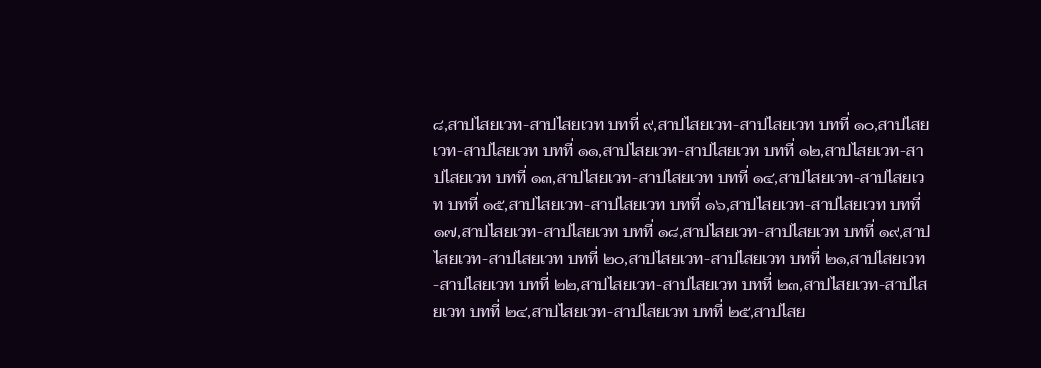๘,สาปไสยเวท-สาปไสยเวท บทที่ ๙,สาปไสยเวท-สาปไสยเวท บทที่ ๑๐,สาปไสยเวท-สาปไสยเวท บทที่ ๑๑,สาปไสยเวท-สาปไสยเวท บทที่ ๑๒,สาปไสยเวท-สาปไสยเวท บทที่ ๑๓,สาปไสยเวท-สาปไสยเวท บทที่ ๑๔,สาปไสยเวท-สาปไสยเวท บทที่ ๑๕,สาปไสยเวท-สาปไสยเวท บทที่ ๑๖,สาปไสยเวท-สาปไสยเวท บทที่ ๑๗,สาปไสยเวท-สาปไสยเวท บทที่ ๑๘,สาปไสยเวท-สาปไสยเวท บทที่ ๑๙,สาปไสยเวท-สาปไสยเวท บทที่ ๒๐,สาปไสยเวท-สาปไสยเวท บทที่ ๒๑,สาปไสยเวท-สาปไสยเวท บทที่ ๒๒,สาปไสยเวท-สาปไสยเวท บทที่ ๒๓,สาปไสยเวท-สาปไสยเวท บทที่ ๒๔,สาปไสยเวท-สาปไสยเวท บทที่ ๒๕,สาปไสย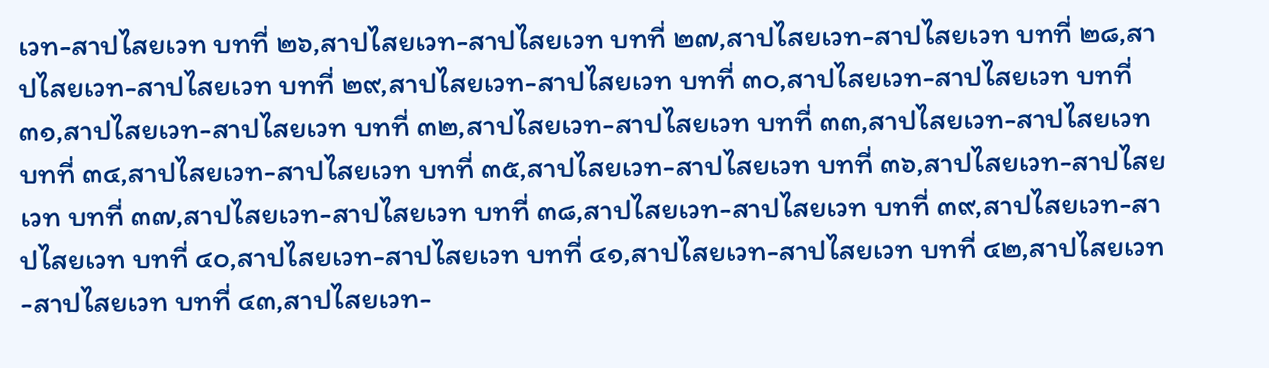เวท-สาปไสยเวท บทที่ ๒๖,สาปไสยเวท-สาปไสยเวท บทที่ ๒๗,สาปไสยเวท-สาปไสยเวท บทที่ ๒๘,สาปไสยเวท-สาปไสยเวท บทที่ ๒๙,สาปไสยเวท-สาปไสยเวท บทที่ ๓๐,สาปไสยเวท-สาปไสยเวท บทที่ ๓๑,สาปไสยเวท-สาปไสยเวท บทที่ ๓๒,สาปไสยเวท-สาปไสยเวท บทที่ ๓๓,สาปไสยเวท-สาปไสยเวท บทที่ ๓๔,สาปไสยเวท-สาปไสยเวท บทที่ ๓๕,สาปไสยเวท-สาปไสยเวท บทที่ ๓๖,สาปไสยเวท-สาปไสยเวท บทที่ ๓๗,สาปไสยเวท-สาปไสยเวท บทที่ ๓๘,สาปไสยเวท-สาปไสยเวท บทที่ ๓๙,สาปไสยเวท-สาปไสยเวท บทที่ ๔๐,สาปไสยเวท-สาปไสยเวท บทที่ ๔๑,สาปไสยเวท-สาปไสยเวท บทที่ ๔๒,สาปไสยเวท-สาปไสยเวท บทที่ ๔๓,สาปไสยเวท-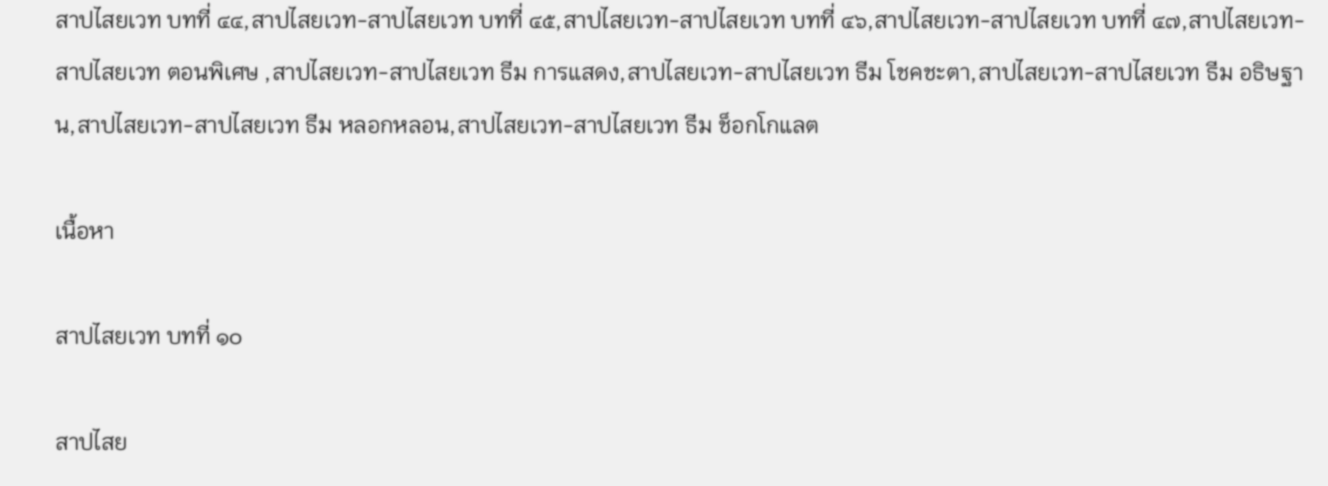สาปไสยเวท บทที่ ๔๔,สาปไสยเวท-สาปไสยเวท บทที่ ๔๕,สาปไสยเวท-สาปไสยเวท บทที่ ๔๖,สาปไสยเวท-สาปไสยเวท บทที่ ๔๗,สาปไสยเวท-สาปไสยเวท ตอนพิเศษ ,สาปไสยเวท-สาปไสยเวท ธีม การแสดง,สาปไสยเวท-สาปไสยเวท ธีม โชคชะตา,สาปไสยเวท-สาปไสยเวท ธีม อธิษฐาน,สาปไสยเวท-สาปไสยเวท ธีม หลอกหลอน,สาปไสยเวท-สาปไสยเวท ธีม ช็อกโกแลต

เนื้อหา

สาปไสยเวท บทที่ ๑๐

สาปไสย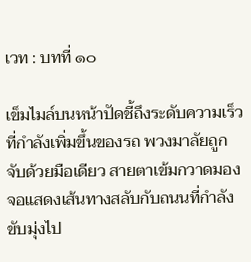เวท : บทที่ ๑๐

เข็มไมล์บนหน้าปัดชี้ถึงระดับความเร็วที่กำลังเพิ่มขึ้นของรถ พวงมาลัยถูกจับด้วยมือเดียว สายตาเข้มกวาดมองจอแสดงเส้นทางสลับกับถนนที่กำลังขับมุ่งไป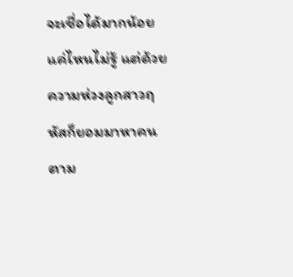จะเชื่อได้มากน้อยแค่ไหนไม่รู้ แต่ด้วยความห่วงลูกสาวฤหัสก็ยอมมาหาคนตาม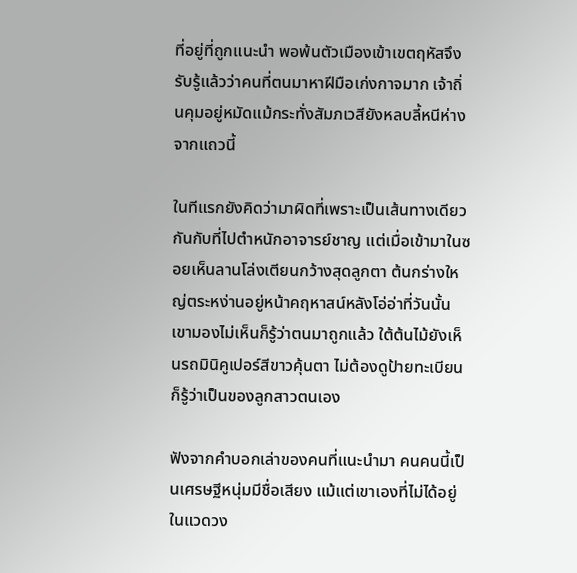ที่อยู่ที่ถูกแนะนำ พอพ้นตัวเมืองเข้าเขตฤหัสจึงรับรู้แล้วว่าคนที่ตนมาหาฝีมือเก่งกาจมาก เจ้าถิ่นคุมอยู่หมัดแม้กระทั่งสัมภเวสียังหลบลี้หนีห่างจากแถวนี้

ในทีแรกยังคิดว่ามาผิดที่เพราะเป็นเส้นทางเดียวกันกับที่ไปตำหนักอาจารย์ชาญ แต่เมื่อเข้ามาในซอยเห็นลานโล่งเตียนกว้างสุดลูกตา ต้นกร่างใหญ่ตระหง่านอยู่หน้าคฤหาสน์หลังโอ่อ่าที่วันนั้นเขามองไม่เห็นก็รู้ว่าตนมาถูกแล้ว ใต้ต้นไม้ยังเห็นรถมินิคูเปอร์สีขาวคุ้นตา ไม่ต้องดูป้ายทะเบียนก็รู้ว่าเป็นของลูกสาวตนเอง

ฟังจากคำบอกเล่าของคนที่แนะนำมา คนคนนี้เป็นเศรษฐีหนุ่มมีชื่อเสียง แม้แต่เขาเองที่ไม่ได้อยู่ในแวดวง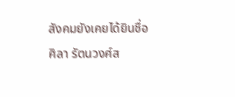สังคมยังเคยได้ยินชื่อ ศิลา รัตนวงศ์ส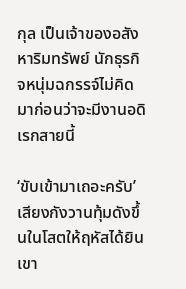กุล เป็นเจ้าของอสังหาริมทรัพย์ นักธุรกิจหนุ่มฉกรรจ์ไม่คิดมาก่อนว่าจะมีงานอดิเรกสายนี้

‘ขับเข้ามาเถอะครับ’ เสียงกังวานทุ้มดังขึ้นในโสตให้ฤหัสได้ยิน เขา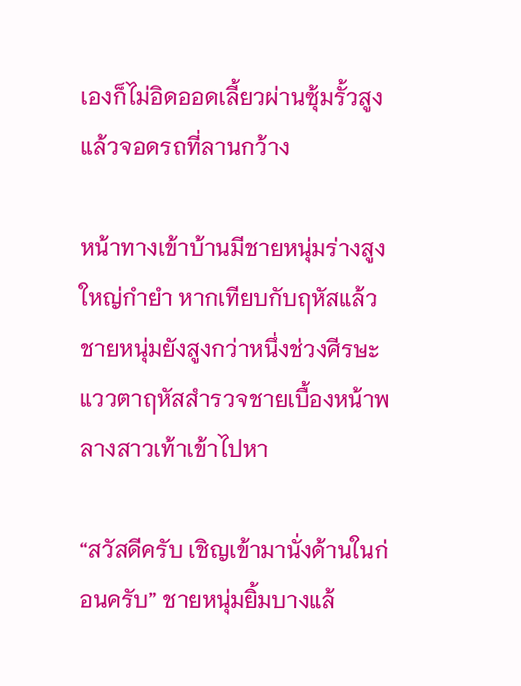เองก็ไม่อิดออดเลี้ยวผ่านซุ้มรั้วสูงแล้วจอดรถที่ลานกว้าง

หน้าทางเข้าบ้านมีชายหนุ่มร่างสูงใหญ่กำยำ หากเทียบกับฤหัสแล้วชายหนุ่มยังสูงกว่าหนึ่งช่วงศีรษะ แววตาฤหัสสำรวจชายเบื้องหน้าพลางสาวเท้าเข้าไปหา

“สวัสดีครับ เชิญเข้ามานั่งด้านในก่อนครับ” ชายหนุ่มยิ้มบางแล้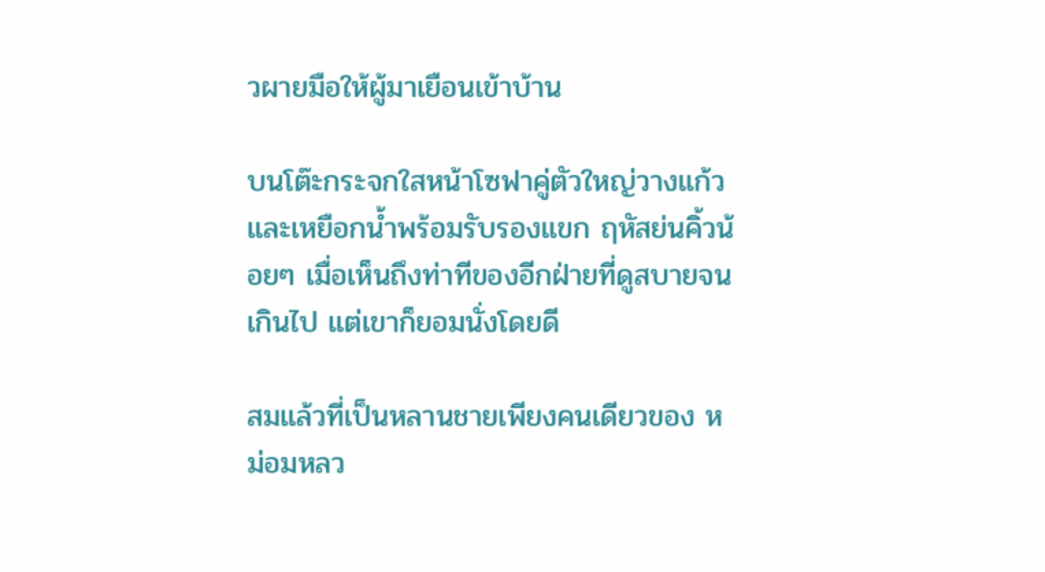วผายมือให้ผู้มาเยือนเข้าบ้าน

บนโต๊ะกระจกใสหน้าโซฟาคู่ตัวใหญ่วางแก้วและเหยือกน้ำพร้อมรับรองแขก ฤหัสย่นคิ้วน้อยๆ เมื่อเห็นถึงท่าทีของอีกฝ่ายที่ดูสบายจนเกินไป แต่เขาก็ยอมนั่งโดยดี

สมแล้วที่เป็นหลานชายเพียงคนเดียวของ หม่อมหลว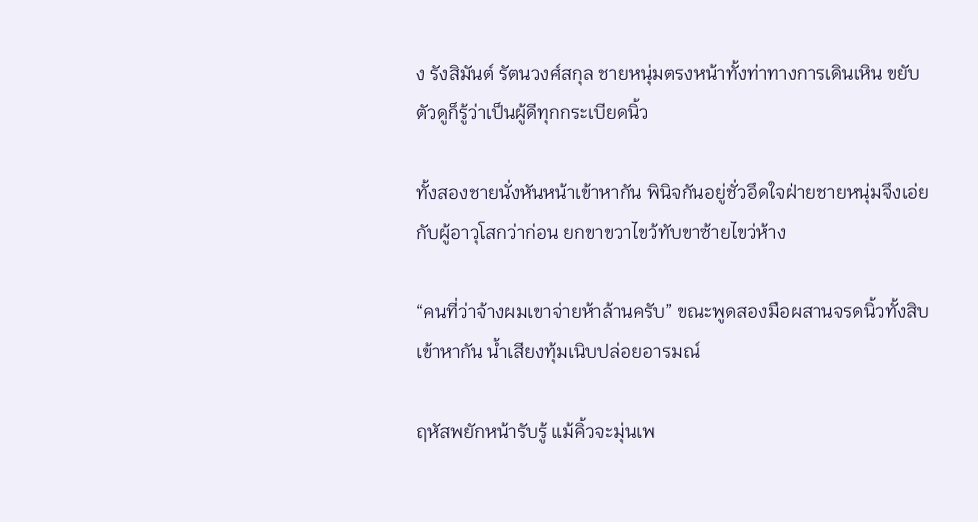ง รังสิมันต์ รัตนวงศ์สกุล ชายหนุ่มตรงหน้าทั้งท่าทางการเดินเหิน ขยับตัวดูก็รู้ว่าเป็นผู้ดีทุกกระเบียดนิ้ว

ทั้งสองชายนั่งหันหน้าเข้าหากัน พินิจกันอยู่ชั่วอึดใจฝ่ายชายหนุ่มจึงเอ่ยกับผู้อาวุโสกว่าก่อน ยกขาขวาไขว้ทับขาซ้ายไขว่ห้าง

“คนที่ว่าจ้างผมเขาจ่ายห้าล้านครับ” ขณะพูดสองมือผสานจรดนิ้วทั้งสิบเข้าหากัน น้ำเสียงทุ้มเนิบปล่อยอารมณ์

ฤหัสพยักหน้ารับรู้ แม้คิ้วจะมุ่นเพ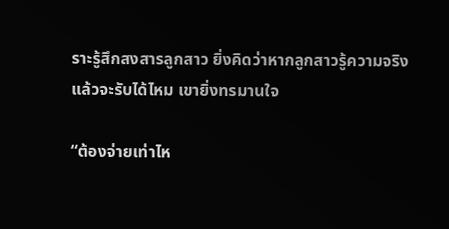ราะรู้สึกสงสารลูกสาว ยิ่งคิดว่าหากลูกสาวรู้ความจริงแล้วจะรับได้ไหม เขายิ่งทรมานใจ

“ต้องจ่ายเท่าไห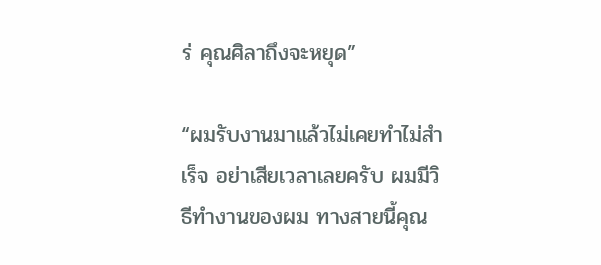ร่ คุณศิลาถึงจะหยุด”

“ผมรับงานมาแล้วไม่เคยทำไม่สำเร็จ อย่าเสียเวลาเลยครับ ผมมีวิธีทำงานของผม ทางสายนี้คุณ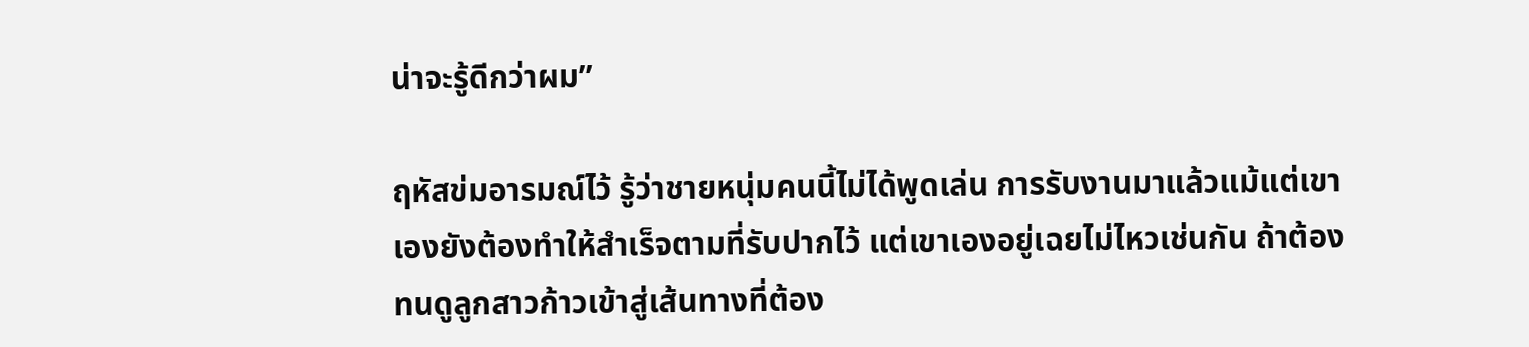น่าจะรู้ดีกว่าผม”

ฤหัสข่มอารมณ์ไว้ รู้ว่าชายหนุ่มคนนี้ไม่ได้พูดเล่น การรับงานมาแล้วแม้แต่เขาเองยังต้องทำให้สำเร็จตามที่รับปากไว้ แต่เขาเองอยู่เฉยไม่ไหวเช่นกัน ถ้าต้องทนดูลูกสาวก้าวเข้าสู่เส้นทางที่ต้อง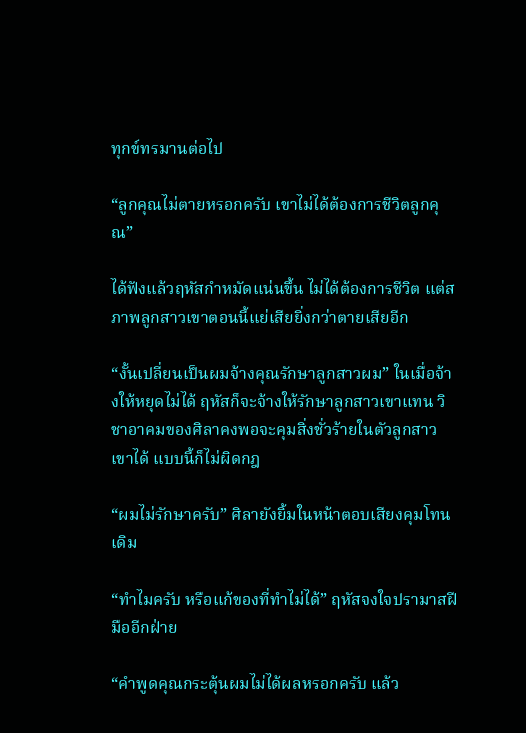ทุกข์ทรมานต่อไป

“ลูกคุณไม่ตายหรอกครับ เขาไม่ได้ต้องการชีวิตลูกคุณ”

ได้ฟังแล้วฤหัสกำหมัดแน่นขึ้น ไม่ได้ต้องการชีวิต แต่สภาพลูกสาวเขาตอนนี้แย่เสียยิ่งกว่าตายเสียอีก

“งั้นเปลี่ยนเป็นผมจ้างคุณรักษาลูกสาวผม” ในเมื่อจ้างให้หยุดไม่ได้ ฤหัสก็จะจ้างให้รักษาลูกสาวเขาแทน วิชาอาคมของศิลาคงพอจะคุมสิ่งชั่วร้ายในตัวลูกสาวเขาได้ แบบนี้ก็ไม่ผิดกฎ

“ผมไม่รักษาครับ” ศิลายังยิ้มในหน้าตอบเสียงคุมโทนเดิม

“ทำไมครับ หรือแก้ของที่ทำไม่ได้” ฤหัสจงใจปรามาสฝีมืออีกฝ่าย

“คำพูดคุณกระตุ้นผมไม่ได้ผลหรอกครับ แล้ว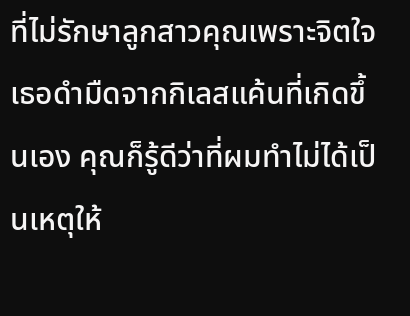ที่ไม่รักษาลูกสาวคุณเพราะจิตใจเธอดำมืดจากกิเลสแค้นที่เกิดขึ้นเอง คุณก็รู้ดีว่าที่ผมทำไม่ได้เป็นเหตุให้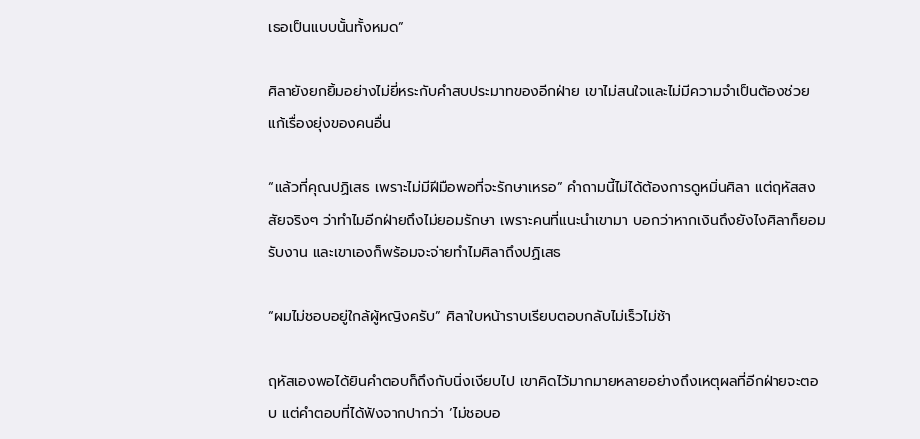เธอเป็นแบบนั้นทั้งหมด”

ศิลายังยกยิ้มอย่างไม่ยี่หระกับคำสบประมาทของอีกฝ่าย เขาไม่สนใจและไม่มีความจำเป็นต้องช่วยแก้เรื่องยุ่งของคนอื่น

“แล้วที่คุณปฏิเสธ เพราะไม่มีฝีมือพอที่จะรักษาเหรอ” คำถามนี้ไม่ได้ต้องการดูหมิ่นศิลา แต่ฤหัสสงสัยจริงๆ ว่าทำไมอีกฝ่ายถึงไม่ยอมรักษา เพราะคนที่แนะนำเขามา บอกว่าหากเงินถึงยังไงศิลาก็ยอมรับงาน และเขาเองก็พร้อมจะจ่ายทำไมศิลาถึงปฏิเสธ

“ผมไม่ชอบอยู่ใกล้ผู้หญิงครับ” ศิลาใบหน้าราบเรียบตอบกลับไม่เร็วไม่ช้า

ฤหัสเองพอได้ยินคำตอบก็ถึงกับนิ่งเงียบไป เขาคิดไว้มากมายหลายอย่างถึงเหตุผลที่อีกฝ่ายจะตอบ แต่คำตอบที่ได้ฟังจากปากว่า ‘ไม่ชอบอ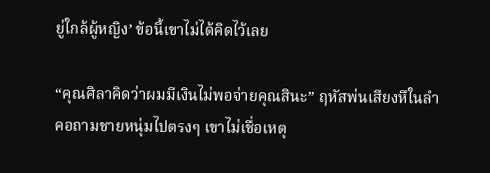ยู่ใกล้ผู้หญิง’ ข้อนี้เขาไม่ได้คิดไว้เลย

“คุณศิลาคิดว่าผมมีเงินไม่พอจ่ายคุณสินะ” ฤหัสพ่นเสียงหึในลำคอถามชายหนุ่มไปตรงๆ เขาไม่เชื่อเหตุ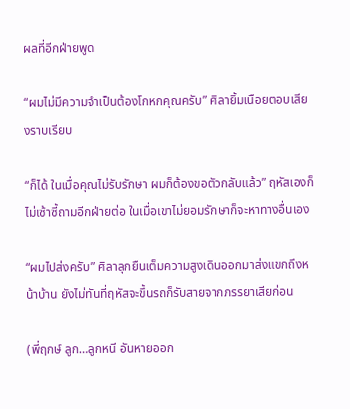ผลที่อีกฝ่ายพูด

“ผมไม่มีความจำเป็นต้องโกหกคุณครับ” ศิลายิ้มเนือยตอบเสียงราบเรียบ

“ก็ได้ ในเมื่อคุณไม่รับรักษา ผมก็ต้องขอตัวกลับแล้ว” ฤหัสเองก็ไม่เซ้าซี้ถามอีกฝ่ายต่อ ในเมื่อเขาไม่ยอมรักษาก็จะหาทางอื่นเอง

“ผมไปส่งครับ” ศิลาลุกยืนเต็มความสูงเดินออกมาส่งแขกถึงหน้าบ้าน ยังไม่ทันที่ฤหัสจะขึ้นรถก็รับสายจากภรรยาเสียก่อน

(พี่ฤกษ์ ลูก…ลูกหนี อันหายออก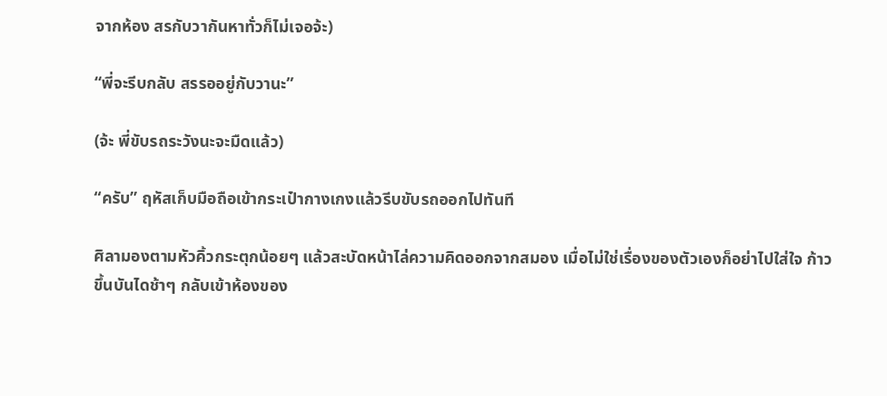จากห้อง สรกับวากันหาทั่วก็ไม่เจอจ้ะ)

“พี่จะรีบกลับ สรรออยู่กับวานะ”

(จ้ะ พี่ขับรถระวังนะจะมืดแล้ว)

“ครับ” ฤหัสเก็บมือถือเข้ากระเป๋ากางเกงแล้วรีบขับรถออกไปทันที

ศิลามองตามหัวคิ้วกระตุกน้อยๆ แล้วสะบัดหน้าไล่ความคิดออกจากสมอง เมื่อไม่ใช่เรื่องของตัวเองก็อย่าไปใส่ใจ ก้าวขึ้นบันไดช้าๆ กลับเข้าห้องของ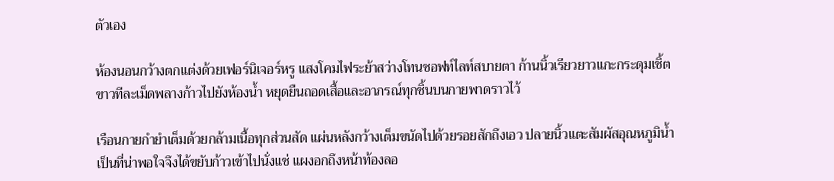ตัวเอง

ห้องนอนกว้างตกแต่งด้วยเฟอร์นิเจอร์หรู แสงโคมไฟระย้าสว่างโทนซอฟท์ไลท์สบายตา ก้านนิ้วเรียวยาวแกะกระดุมเชิ้ตขาวทีละเม็ดพลางก้าวไปยังห้องน้ำ หยุดยืนถอดเสื้อและอาภรณ์ทุกชิ้นบนกายพาดราวไว้

เรือนกายกำยำเต็มด้วยกล้ามเนื้อทุกส่วนสัด แผ่นหลังกว้างเต็มขนัดไปด้วยรอยสักถึงเอว ปลายนิ้วแตะสัมผัสอุณหภูมิน้ำเป็นที่น่าพอใจจึงได้ขยับก้าวเข้าไปนั่งแช่ แผงอกถึงหน้าท้องลอ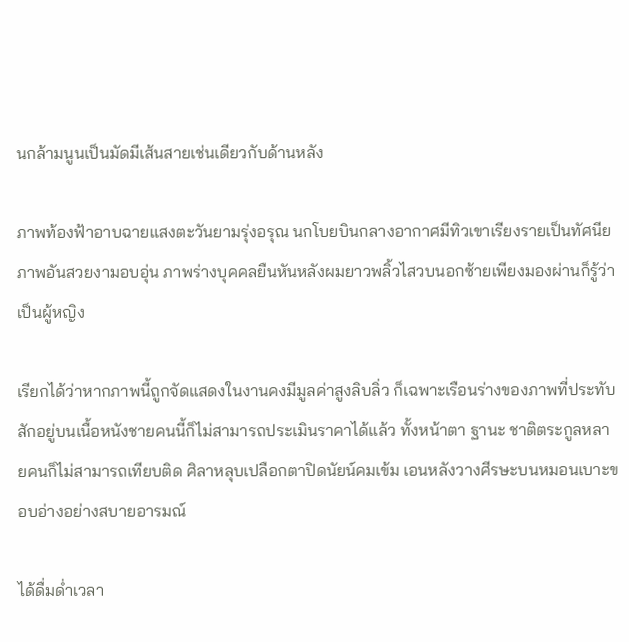นกล้ามนูนเป็นมัดมีเส้นสายเช่นเดียวกับด้านหลัง

ภาพท้องฟ้าอาบฉายแสงตะวันยามรุ่งอรุณ นกโบยบินกลางอากาศมีทิวเขาเรียงรายเป็นทัศนียภาพอันสวยงามอบอุ่น ภาพร่างบุคคลยืนหันหลังผมยาวพลิ้วไสวบนอกซ้ายเพียงมองผ่านก็รู้ว่าเป็นผู้หญิง

เรียกได้ว่าหากภาพนี้ถูกจัดแสดงในงานคงมีมูลค่าสูงลิบลิ่ว ก็เฉพาะเรือนร่างของภาพที่ประทับสักอยู่บนเนื้อหนังชายคนนี้ก็ไม่สามารถประเมินราคาได้แล้ว ทั้งหน้าตา ฐานะ ชาติตระกูลหลายคนก็ไม่สามารถเทียบติด ศิลาหลุบเปลือกตาปิดนัยน์คมเข้ม เอนหลังวางศีรษะบนหมอนเบาะขอบอ่างอย่างสบายอารมณ์

ได้ดื่มด่ำเวลา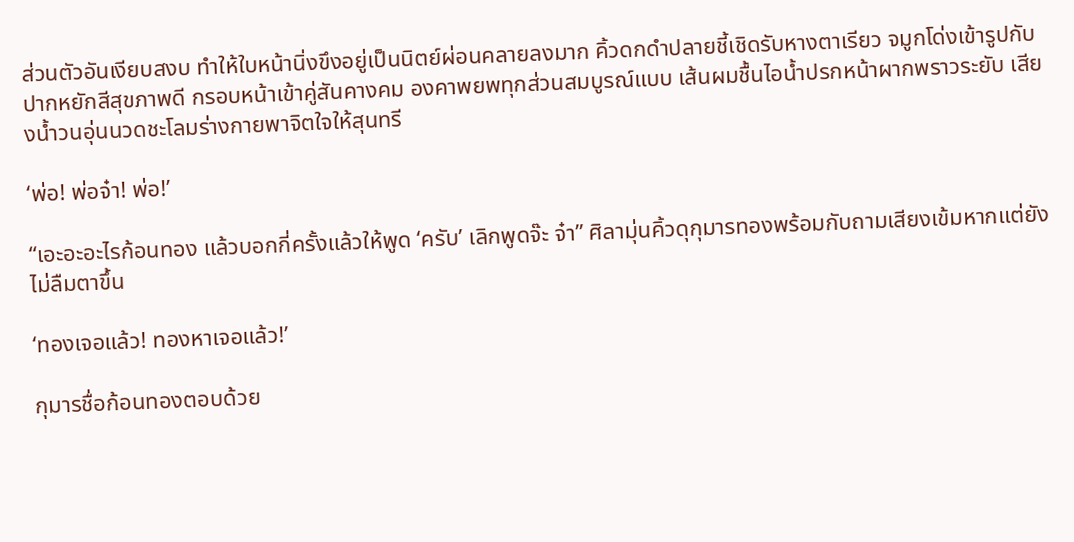ส่วนตัวอันเงียบสงบ ทำให้ใบหน้านิ่งขึงอยู่เป็นนิตย์ผ่อนคลายลงมาก คิ้วดกดำปลายชี้เชิดรับหางตาเรียว จมูกโด่งเข้ารูปกับปากหยักสีสุขภาพดี กรอบหน้าเข้าคู่สันคางคม องคาพยพทุกส่วนสมบูรณ์แบบ เส้นผมชื้นไอน้ำปรกหน้าผากพราวระยับ เสียงน้ำวนอุ่นนวดชะโลมร่างกายพาจิตใจให้สุนทรี

‘พ่อ! พ่อจ๋า! พ่อ!’

“เอะอะอะไรก้อนทอง แล้วบอกกี่ครั้งแล้วให้พูด ‘ครับ’ เลิกพูดจ๊ะ จ๋า” ศิลามุ่นคิ้วดุกุมารทองพร้อมกับถามเสียงเข้มหากแต่ยังไม่ลืมตาขึ้น

‘ทองเจอแล้ว! ทองหาเจอแล้ว!’

กุมารชื่อก้อนทองตอบด้วย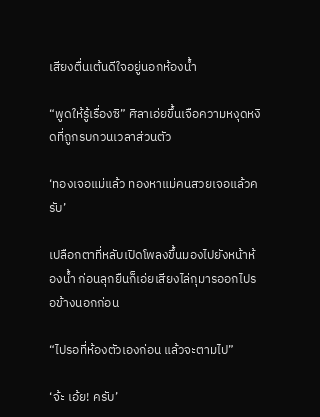เสียงตื่นเต้นดีใจอยู่นอกห้องน้ำ

“พูดให้รู้เรื่องซิ” ศิลาเอ่ยขึ้นเจือความหงุดหงิดที่ถูกรบกวนเวลาส่วนตัว

‘ทองเจอแม่แล้ว ทองหาแม่คนสวยเจอแล้วครับ’

เปลือกตาที่หลับเปิดโพลงขึ้นมองไปยังหน้าห้องน้ำ ก่อนลุกยืนก็เอ่ยเสียงไล่กุมารออกไปรอข้างนอกก่อน

“ไปรอที่ห้องตัวเองก่อน แล้วจะตามไป”

‘จ้ะ เอ้ย! ครับ’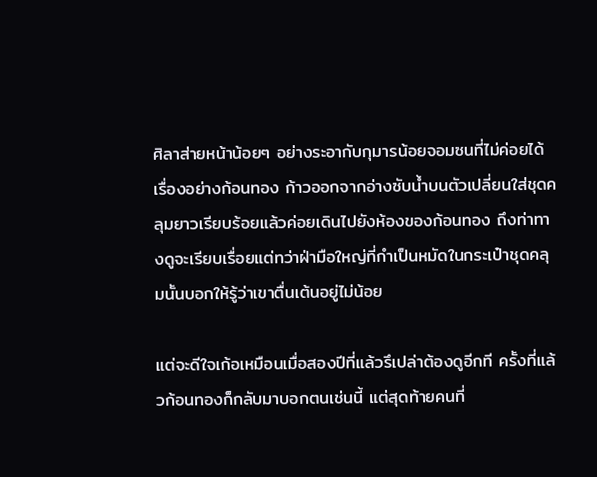ศิลาส่ายหน้าน้อยๆ อย่างระอากับกุมารน้อยจอมซนที่ไม่ค่อยได้เรื่องอย่างก้อนทอง ก้าวออกจากอ่างซับน้ำบนตัวเปลี่ยนใส่ชุดคลุมยาวเรียบร้อยแล้วค่อยเดินไปยังห้องของก้อนทอง ถึงท่าทางดูจะเรียบเรื่อยแต่ทว่าฝ่ามือใหญ่ที่กำเป็นหมัดในกระเป๋าชุดคลุมนั้นบอกให้รู้ว่าเขาตื่นเต้นอยู่ไม่น้อย

แต่จะดีใจเก้อเหมือนเมื่อสองปีที่แล้วรึเปล่าต้องดูอีกที ครั้งที่แล้วก้อนทองก็กลับมาบอกตนเช่นนี้ แต่สุดท้ายคนที่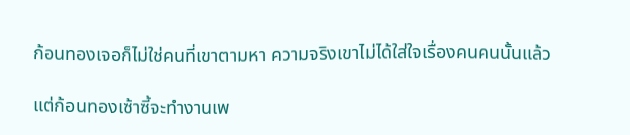ก้อนทองเจอก็ไม่ใช่คนที่เขาตามหา ความจริงเขาไม่ได้ใส่ใจเรื่องคนคนนั้นแล้ว

แต่ก้อนทองเซ้าซี้จะทำงานเพ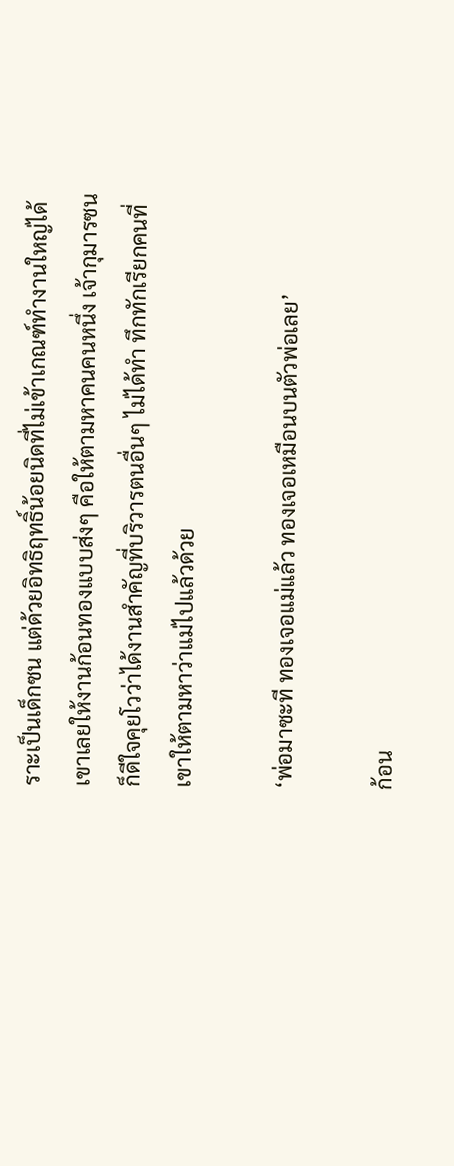ราะเป็นเด็กซน แต่ด้วยอิทธิฤทธิ์น้อยนิดที่ไม่เข้าเกณฑ์ทำงานใหญ่ได้ เขาเลยให้งานก้อนทองแบบส่งๆ คือให้ตามหาคนคนหนึ่ง เจ้ากุมารซนก็ดีใจคุยโวว่าได้งานสำคัญที่บริวารตนอื่นๆ ไม่ได้ทำ ทึกทักเรียกคนที่เขาให้ตามหาว่าแม่ไปแล้วด้วย

‘พ่อมาซะที ทองเจอแม่แล้ว ทองเจอเหมือนบนตัวพ่อเลย’

ก้อน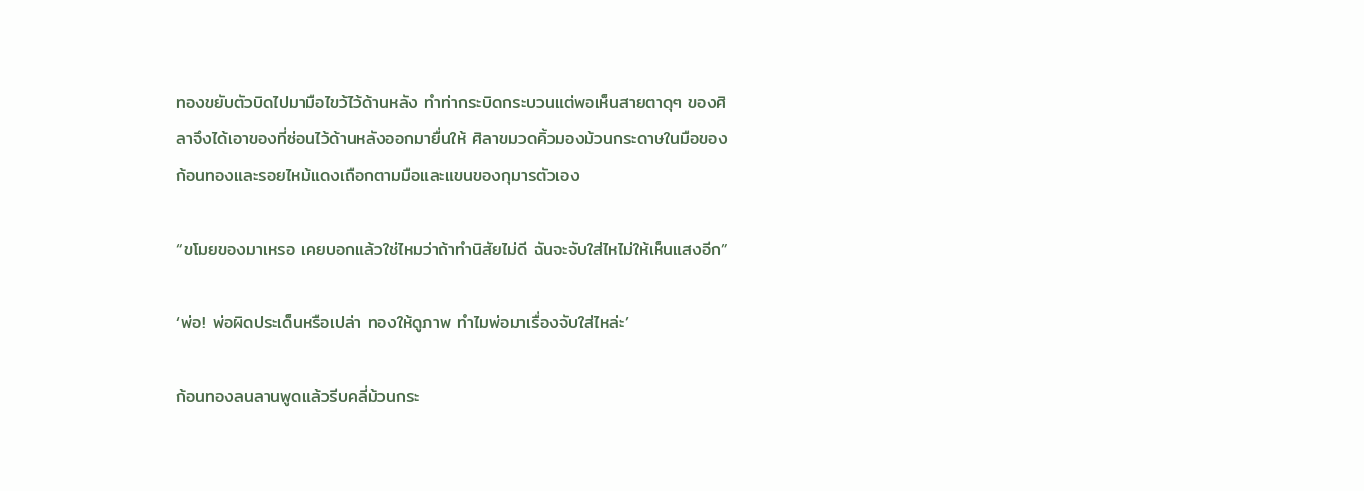ทองขยับตัวบิดไปมามือไขว้ไว้ด้านหลัง ทำท่ากระบิดกระบวนแต่พอเห็นสายตาดุๆ ของศิลาจึงได้เอาของที่ซ่อนไว้ด้านหลังออกมายื่นให้ ศิลาขมวดคิ้วมองม้วนกระดาษในมือของก้อนทองและรอยไหม้แดงเถือกตามมือและแขนของกุมารตัวเอง

“ขโมยของมาเหรอ เคยบอกแล้วใช่ไหมว่าถ้าทำนิสัยไม่ดี ฉันจะจับใส่ไหไม่ให้เห็นแสงอีก”

‘พ่อ! พ่อผิดประเด็นหรือเปล่า ทองให้ดูภาพ ทำไมพ่อมาเรื่องจับใส่ไหล่ะ’

ก้อนทองลนลานพูดแล้วรีบคลี่ม้วนกระ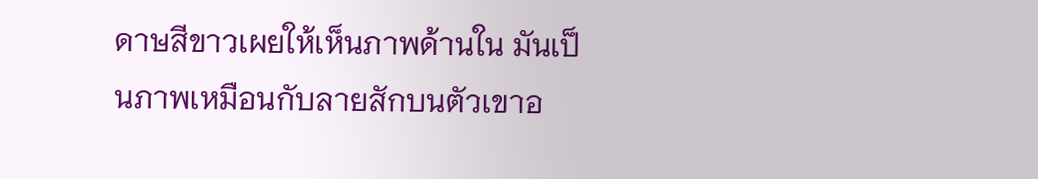ดาษสีขาวเผยให้เห็นภาพด้านใน มันเป็นภาพเหมือนกับลายสักบนตัวเขาอ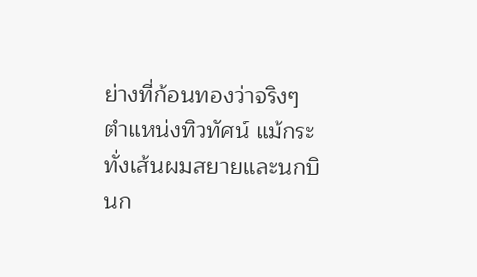ย่างที่ก้อนทองว่าจริงๆ ตำแหน่งทิวทัศน์ แม้กระทั่งเส้นผมสยายและนกบินก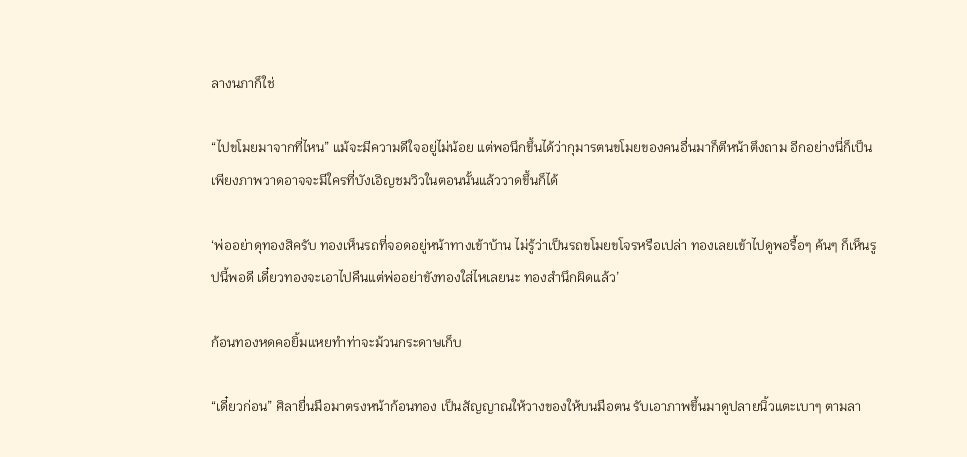ลางนภาก็ใช่

“ไปขโมยมาจากที่ไหน” แม้จะมีความดีใจอยู่ไม่น้อย แต่พอนึกขึ้นได้ว่ากุมารตนขโมยของคนอื่นมาก็ตีหน้าตึงถาม อีกอย่างนี่ก็เป็นเพียงภาพวาดอาจจะมีใครที่บังเอิญชมวิวในตอนนั้นแล้ววาดขึ้นก็ได้

‘พ่ออย่าดุทองสิครับ ทองเห็นรถที่จอดอยู่หน้าทางเข้าบ้าน ไม่รู้ว่าเป็นรถขโมยขโจรหรือเปล่า ทองเลยเข้าไปดูพอรื้อๆ ค้นๆ ก็เห็นรูปนี้พอดี เดี๋ยวทองจะเอาไปคืนแต่พ่ออย่าขังทองใส่ไหเลยนะ ทองสำนึกผิดแล้ว’

ก้อนทองหดคอยิ้มแหยทำท่าจะม้วนกระดาษเก็บ

“เดี๋ยวก่อน” ศิลายื่นมือมาตรงหน้าก้อนทอง เป็นสัญญาณให้วางของให้บนมือตน รับเอาภาพขึ้นมาดูปลายนิ้วแตะเบาๆ ตามลา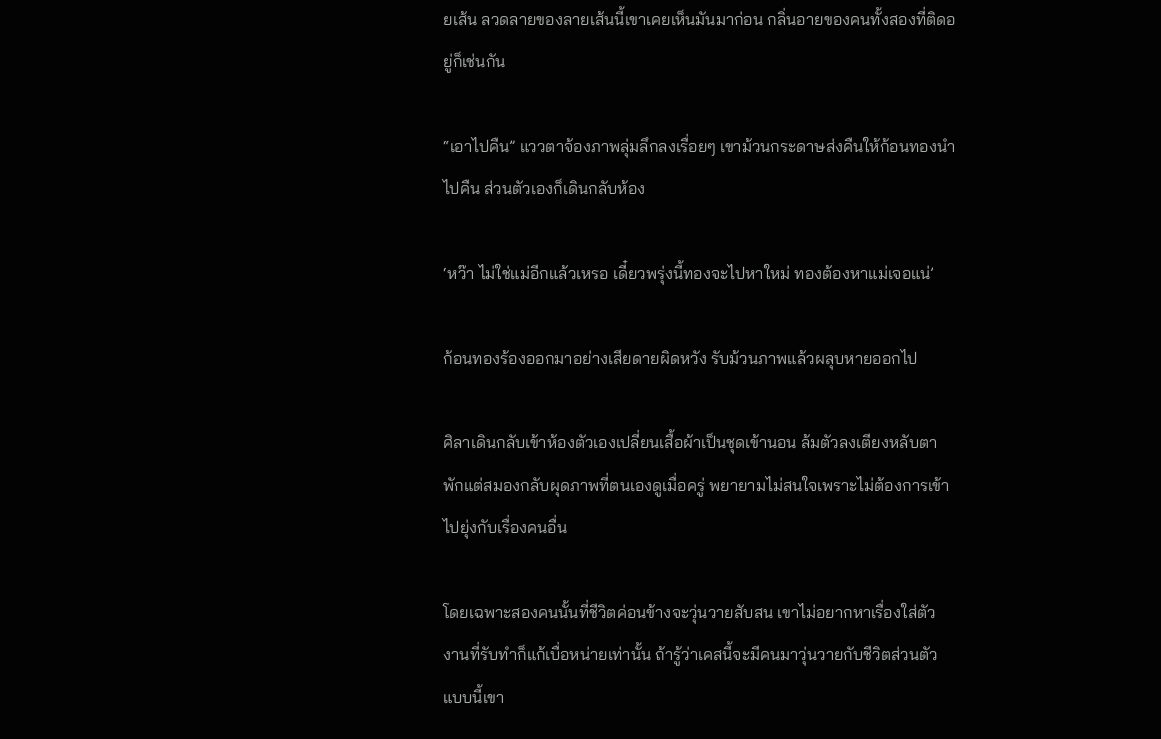ยเส้น ลวดลายของลายเส้นนี้เขาเคยเห็นมันมาก่อน กลิ่นอายของคนทั้งสองที่ติดอยู่ก็เช่นกัน

“เอาไปคืน” แววตาจ้องภาพลุ่มลึกลงเรื่อยๆ เขาม้วนกระดาษส่งคืนให้ก้อนทองนำไปคืน ส่วนตัวเองก็เดินกลับห้อง

‘หว๊า ไม่ใช่แม่อีกแล้วเหรอ เดี๋ยวพรุ่งนี้ทองจะไปหาใหม่ ทองต้องหาแม่เจอแน่’

ก้อนทองร้องออกมาอย่างเสียดายผิดหวัง รับม้วนภาพแล้วผลุบหายออกไป

ศิลาเดินกลับเข้าห้องตัวเองเปลี่ยนเสื้อผ้าเป็นชุดเข้านอน ล้มตัวลงเตียงหลับตาพักแต่สมองกลับผุดภาพที่ตนเองดูเมื่อครู่ พยายามไม่สนใจเพราะไม่ต้องการเข้าไปยุ่งกับเรื่องคนอื่น

โดยเฉพาะสองคนนั้นที่ชีวิตค่อนข้างจะวุ่นวายสับสน เขาไม่อยากหาเรื่องใส่ตัว งานที่รับทำก็แก้เบื่อหน่ายเท่านั้น ถ้ารู้ว่าเคสนี้จะมีคนมาวุ่นวายกับชีวิตส่วนตัวแบบนี้เขา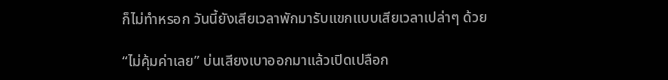ก็ไม่ทำหรอก วันนี้ยังเสียเวลาพักมารับแขกแบบเสียเวลาเปล่าๆ ด้วย

“ไม่คุ้มค่าเลย” บ่นเสียงเบาออกมาแล้วเปิดเปลือก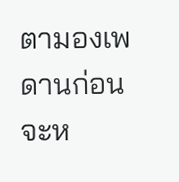ตามองเพดานก่อนจะห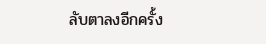ลับตาลงอีกครั้ง